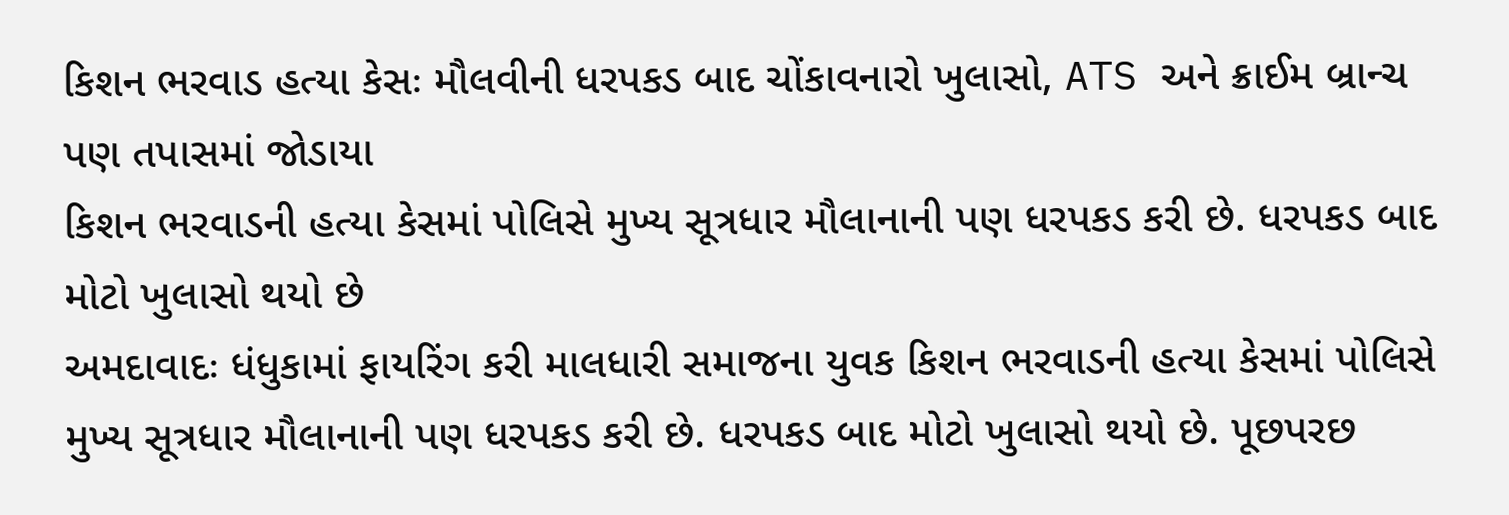કિશન ભરવાડ હત્યા કેસઃ મૌલવીની ધરપકડ બાદ ચોંકાવનારો ખુલાસો, ATS અને ક્રાઈમ બ્રાન્ચ પણ તપાસમાં જોડાયા
કિશન ભરવાડની હત્યા કેસમાં પોલિસે મુખ્ય સૂત્રધાર મૌલાનાની પણ ધરપકડ કરી છે. ધરપકડ બાદ મોટો ખુલાસો થયો છે
અમદાવાદઃ ધંધુકામાં ફાયરિંગ કરી માલધારી સમાજના યુવક કિશન ભરવાડની હત્યા કેસમાં પોલિસે મુખ્ય સૂત્રધાર મૌલાનાની પણ ધરપકડ કરી છે. ધરપકડ બાદ મોટો ખુલાસો થયો છે. પૂછપરછ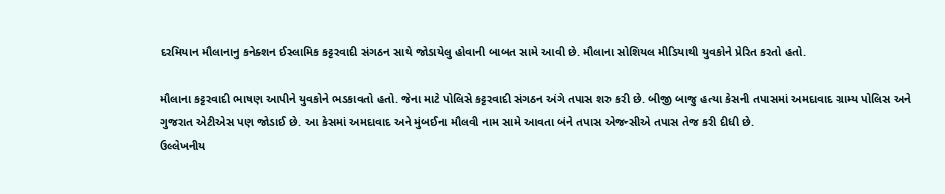દરમિયાન મૌલાનાનુ કનેક્શન ઈસ્લામિક કટ્ટરવાદી સંગઠન સાથે જોડાયેલુ હોવાની બાબત સામે આવી છે. મૌલાના સોશિયલ મીડિયાથી યુવકોને પ્રેરિત કરતો હતો.

મૌલાના કટ્ટરવાદી ભાષણ આપીને યુવકોને ભડકાવતો હતો. જેના માટે પોલિસે કટ્ટરવાદી સંગઠન અંગે તપાસ શરુ કરી છે. બીજી બાજુ હત્યા કેસની તપાસમાં અમદાવાદ ગ્રામ્ય પોલિસ અને ગુજરાત એટીએસ પણ જોડાઈ છે. આ કેસમાં અમદાવાદ અને મુંબઈના મૌલવી નામ સામે આવતા બંને તપાસ એજન્સીએ તપાસ તેજ કરી દીધી છે.
ઉલ્લેખનીય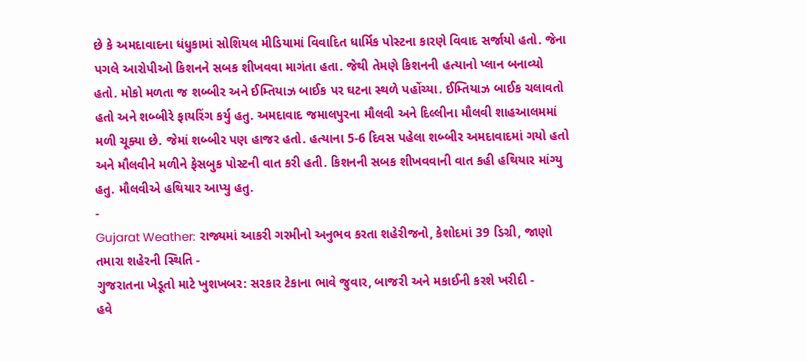છે કે અમદાવાદના ધંધુકામાં સોશિયલ મીડિયામાં વિવાદિત ધાર્મિક પોસ્ટના કારણે વિવાદ સર્જાયો હતો. જેના પગલે આરોપીઓ કિશનને સબક શીખવવા માગંતા હતા. જેથી તેમણે કિશનની હત્યાનો પ્લાન બનાવ્યો હતો. મોકો મળતા જ શબ્બીર અને ઈમ્તિયાઝ બાઈક પર ઘટના સ્થળે પહોંચ્યા. ઈમ્તિયાઝ બાઈક ચલાવતો હતો અને શબ્બીરે ફાયરિંગ કર્યુ હતુ. અમદાવાદ જમાલપુરના મૌલવી અને દિલ્લીના મૌલવી શાહઆલમમાં મળી ચૂક્યા છે. જેમાં શબ્બીર પણ હાજર હતો. હત્યાના 5-6 દિવસ પહેલા શબ્બીર અમદાવાદમાં ગયો હતો અને મૌલવીને મળીને ફેસબુક પોસ્ટની વાત કરી હતી. કિશનની સબક શીખવવાની વાત કહી હથિયાર માંગ્યુ હતુ. મૌલવીએ હથિયાર આપ્યુ હતુ.
-
Gujarat Weather: રાજ્યમાં આકરી ગરમીનો અનુભવ કરતા શહેરીજનો, કેશોદમાં 39 ડિગ્રી, જાણો તમારા શહેરની સ્થિતિ -
ગુજરાતના ખેડૂતો માટે ખુશખબર: સરકાર ટેકાના ભાવે જુવાર, બાજરી અને મકાઈની કરશે ખરીદી -
હવે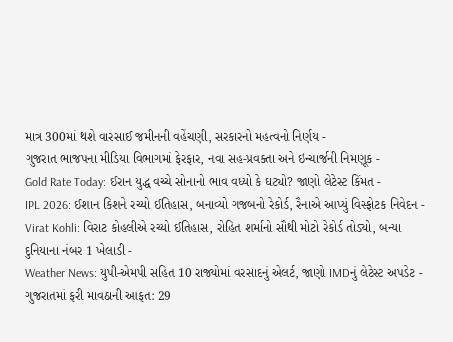માત્ર 300માં થશે વારસાઈ જમીનની વહેંચણી, સરકારનો મહત્વનો નિર્ણય -
ગુજરાત ભાજપના મીડિયા વિભાગમાં ફેરફાર, નવા સહ-પ્રવક્તા અને ઇન્ચાર્જની નિમણૂક -
Gold Rate Today: ઈરાન યુદ્ધ વચ્ચે સોનાનો ભાવ વધ્યો કે ઘટ્યો? જાણો લેટેસ્ટ કિંમત -
IPL 2026: ઈશાન કિશને રચ્યો ઈતિહાસ, બનાવ્યો ગજબનો રેકોર્ડ, રૈનાએ આપ્યું વિસ્ફોટક નિવેદન -
Virat Kohli: વિરાટ કોહલીએ રચ્યો ઈતિહાસ, રોહિત શર્માનો સૌથી મોટો રેકોર્ડ તોડ્યો, બન્યા દુનિયાના નંબર 1 ખેલાડી -
Weather News: યુપી-એમપી સહિત 10 રાજ્યોમાં વરસાદનું એલર્ટ, જાણો IMDનું લેટેસ્ટ અપડેટ -
ગુજરાતમાં ફરી માવઠાની આફત: 29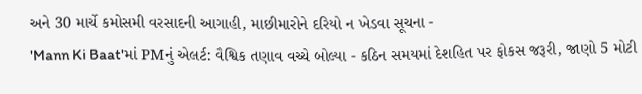અને 30 માર્ચે કમોસમી વરસાદની આગાહી, માછીમારોને દરિયો ન ખેડવા સૂચના -
'Mann Ki Baat'માં PMનું એલર્ટ: વૈશ્વિક તણાવ વચ્ચે બોલ્યા - કઠિન સમયમાં દેશહિત પર ફોકસ જરૂરી, જાણો 5 મોટી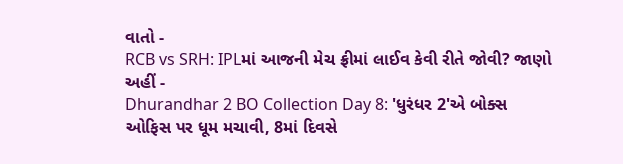વાતો -
RCB vs SRH: IPLમાં આજની મેચ ફ્રીમાં લાઈવ કેવી રીતે જોવી? જાણો અહીં -
Dhurandhar 2 BO Collection Day 8: 'ધુરંધર 2'એ બોક્સ ઓફિસ પર ધૂમ મચાવી, 8માં દિવસે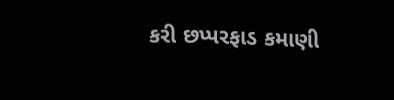કરી છપ્પરફાડ કમાણી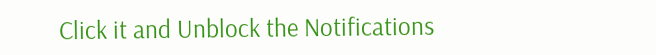Click it and Unblock the Notifications